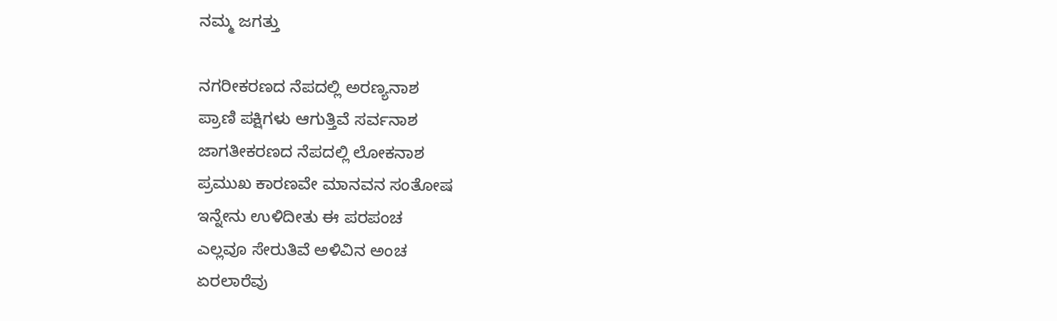ನಮ್ಮ ಜಗತ್ತು

ನಗರೀಕರಣದ ನೆಪದಲ್ಲಿ ಅರಣ್ಯನಾಶ
ಪ್ರಾಣಿ ಪಕ್ಷಿಗಳು ಆಗುತ್ತಿವೆ ಸರ್ವನಾಶ
ಜಾಗತೀಕರಣದ ನೆಪದಲ್ಲಿ ಲೋಕನಾಶ
ಪ್ರಮುಖ ಕಾರಣವೇ ಮಾನವನ ಸಂತೋಷ
ಇನ್ನೇನು ಉಳಿದೀತು ಈ ಪರಪಂಚ
ಎಲ್ಲವೂ ಸೇರುತಿವೆ ಅಳಿವಿನ ಅಂಚ
ಏರಲಾರೆವು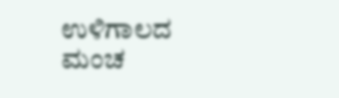ಉಳಿಗಾಲದ ಮಂಚ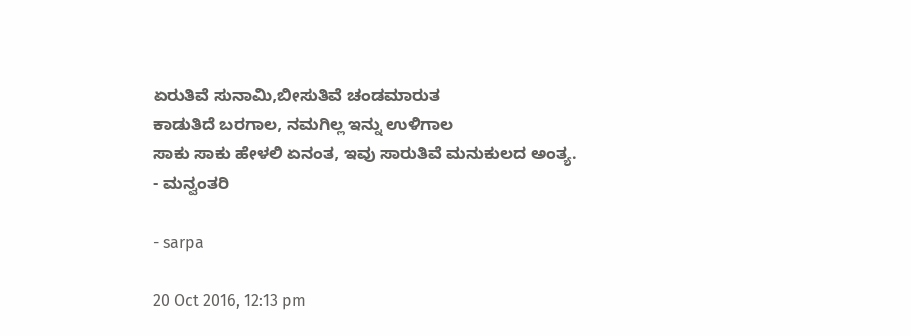ಏರುತಿವೆ ಸುನಾಮಿ,ಬೀಸುತಿವೆ ಚಂಡಮಾರುತ
ಕಾಡುತಿದೆ ಬರಗಾಲ, ನಮಗಿಲ್ಲ ಇನ್ನು ಉಳಿಗಾಲ
ಸಾಕು ಸಾಕು ಹೇಳಲಿ ಏನಂತ, ಇವು ಸಾರುತಿವೆ ಮನುಕುಲದ ಅಂತ್ಯ.
- ಮನ್ವಂತರಿ

- sarpa

20 Oct 2016, 12:13 pm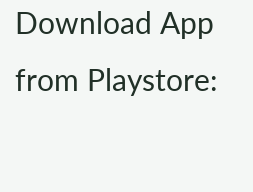Download App from Playstore: